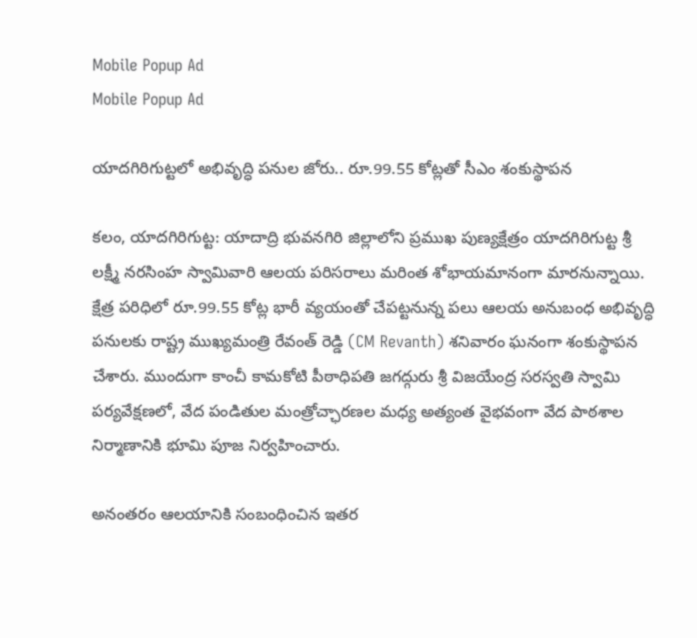Mobile Popup Ad
Mobile Popup Ad

యాదగిరిగుట్టలో అభివృద్ధి పనుల జోరు.. రూ.99.55 కోట్లతో సీఎం శంకుస్థాపన

కలం, యాదగిరిగుట్ట: యాదాద్రి భువనగిరి జిల్లాలోని ప్రముఖ పుణ్యక్షేత్రం యాదగిరిగుట్ట శ్రీ లక్ష్మీ నరసింహ స్వామివారి ఆలయ పరిసరాలు మరింత శోభాయమానంగా మారనున్నాయి. క్షేత్ర పరిధిలో రూ.99.55 కోట్ల భారీ వ్యయంతో చేపట్టనున్న పలు ఆలయ అనుబంధ అభివృద్ధి పనులకు రాష్ట్ర ముఖ్యమంత్రి రేవంత్ రెడ్డి (CM Revanth) శనివారం ఘనంగా శంకుస్థాపన చేశారు. ముందుగా కాంచీ కామకోటి పీఠాధిపతి జగద్గురు శ్రీ విజయేంద్ర సరస్వతి స్వామి పర్యవేక్షణలో, వేద పండితుల మంత్రోచ్ఛారణల మధ్య అత్యంత వైభవంగా వేద పాఠశాల నిర్మాణానికి భూమి పూజ నిర్వహించారు.

అనంతరం ఆలయానికి సంబంధించిన ఇతర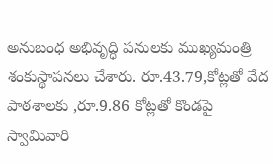అనుబంధ అభివృద్ధి పనులకు ముఖ్యమంత్రి శంకుస్థాపనలు చేశారు. రూ.43.79,కోట్లతో వేద పాఠశాలకు ,రూ.9.86 కోట్లతో కొండపై స్వామివారి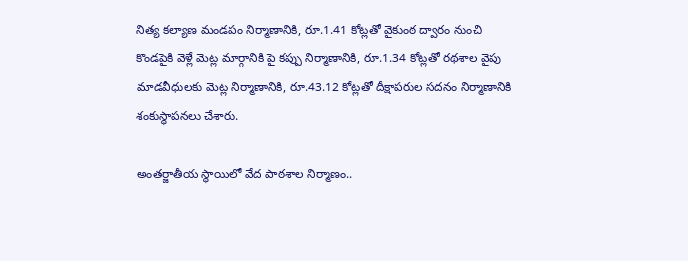నిత్య కల్యాణ మండపం నిర్మాణానికి, రూ.1.41 కోట్లతో వైకుంఠ ద్వారం నుంచి కొండపైకి వెళ్లే మెట్ల మార్గానికి పై కప్పు నిర్మాణానికి, రూ.1.34 కోట్లతో రథశాల వైపు మాడవీధులకు మెట్ల నిర్మాణానికి, రూ.43.12 కోట్లతో దీక్షాపరుల సదనం నిర్మాణానికి శంకుస్థాపనలు చేశారు.

అంతర్జాతీయ స్థాయిలో వేద పాఠశాల నిర్మాణం..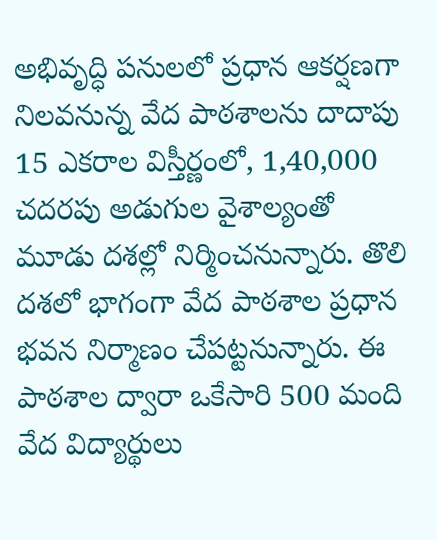అభివృద్ధి పనులలో ప్రధాన ఆకర్షణగా నిలవనున్న వేద పాఠశాలను దాదాపు 15 ఎకరాల విస్తీర్ణంలో, 1,40,000 చదరపు అడుగుల వైశాల్యంతో మూడు దశల్లో నిర్మించనున్నారు. తొలి దశలో భాగంగా వేద పాఠశాల ప్రధాన భవన నిర్మాణం చేపట్టనున్నారు. ఈ పాఠశాల ద్వారా ఒకేసారి 500 మంది వేద విద్యార్థులు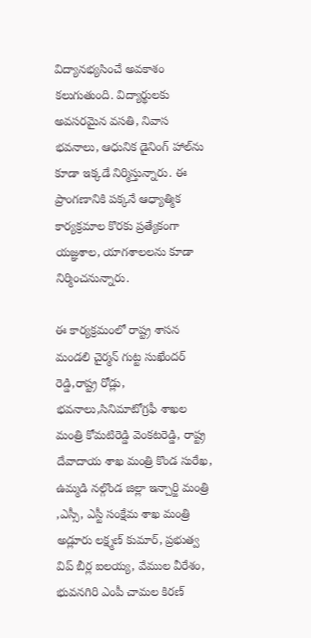విద్యానభ్యసించే అవకాశం కలుగుతుంది. విద్యార్థులకు అవసరమైన వసతి, నివాస భవనాలు, ఆధునిక డైనింగ్ హాల్‌ను కూడా ఇక్కడే నిర్మిస్తున్నారు. ఈ ప్రాంగణానికి పక్కనే ఆధ్యాత్మిక కార్యక్రమాల కొరకు ప్రత్యేకంగా యజ్ఞశాల, యాగశాలలను కూడా నిర్మించనున్నారు.

ఈ కార్యక్రమంలో రాష్ట్ర శాసన మండలి చైర్మన్ గుట్ట సుఖేందర్ రెడ్డి,రాష్ట్ర రోడ్లు, భవనాలు,సినిమాటోగ్రఫీ శాఖల మంత్రి కోమటిరెడ్డి వెంకటరెడ్డి, రాష్ట్ర దేవాదాయ శాఖ మంత్రి కొండ సురేఖ, ఉమ్మడి నల్గొండ జిల్లా ఇన్చార్జి మంత్రి ,ఎస్సీ, ఎస్టీ సంక్షేమ శాఖ మంత్రి అడ్లూరు లక్ష్మణ్ కుమార్, ప్రభుత్వ విప్ బీర్ల ఐలయ్య, వేముల వీరేశం, భువనగిరి ఎంపీ చామల కిరణ్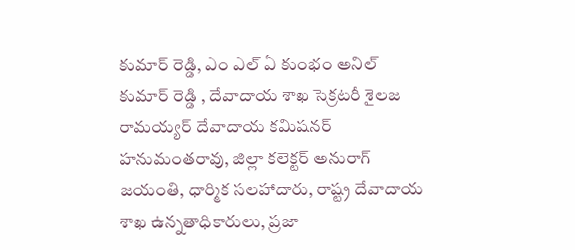కుమార్ రెడ్డి, ఎం ఎల్ ఏ కుంభం అనిల్ కుమార్ రెడ్డి , దేవాదాయ శాఖ సెక్రటరీ శైలజ రామయ్యర్ దేవాదాయ కమిషనర్ హనుమంతరావు, జిల్లా కలెక్టర్ అనురాగ్ జయంతి, ధార్మిక సలహాదారు, రాష్ట్ర దేవాదాయ శాఖ ఉన్నతాధికారులు, ప్రజా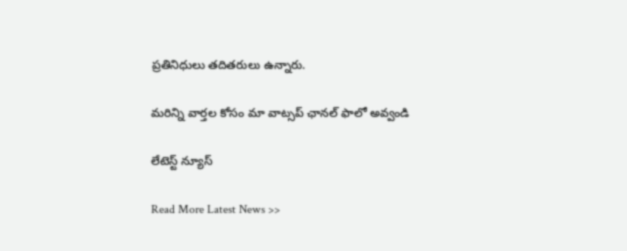ప్రతినిధులు తదితరులు ఉన్నారు.

మ‌రిన్ని వార్త‌ల కోసం మా వాట్స‌ప్ ఛాన‌ల్ ఫాలో అవ్వండి

లేటెస్ట్ న్యూస్‌

Read More Latest News >>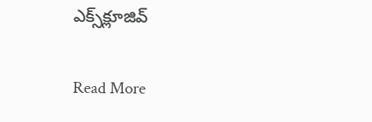ఎక్స్‌క్లూజివ్‌

Read More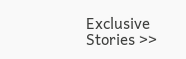Exclusive Stories >>